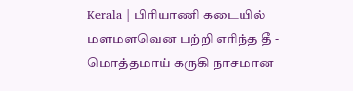Kerala | பிரியாணி கடையில் மளமளவென பற்றி எரிந்த தீ - மொத்தமாய் கருகி நாசமான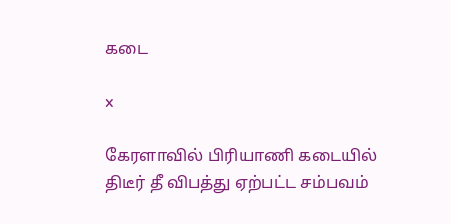கடை

x

கேரளாவில் பிரியாணி கடையில் திடீர் தீ விபத்து ஏற்பட்ட சம்பவம்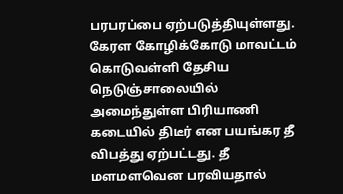பரபரப்பை ஏற்படுத்தியுள்ளது. கேரள கோழிக்கோடு மாவட்டம் கொடுவள்ளி தேசிய நெடுஞ்சாலையில் அமைந்துள்ள பிரியாணி கடையில் திடீர் என பயங்கர தீ விபத்து ஏற்பட்டது. தீ மளமளவென பரவியதால்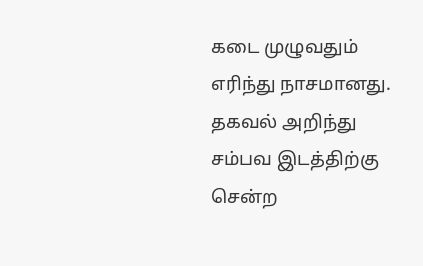கடை முழுவதும் எரிந்து நாசமானது. தகவல் அறிந்து சம்பவ இடத்திற்கு சென்ற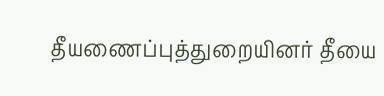தீயணைப்புத்துறையினர் தீயை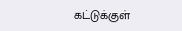கட்டுக்குள்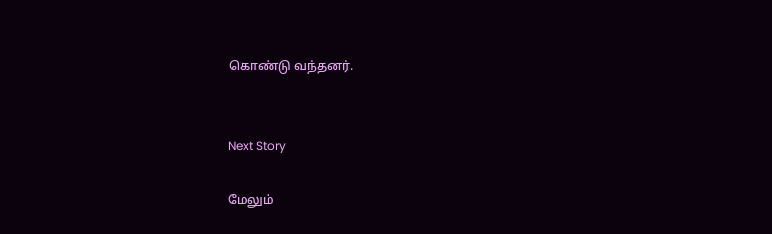கொண்டு வந்தனர்.


Next Story

மேலும்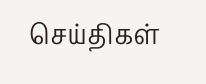செய்திகள்